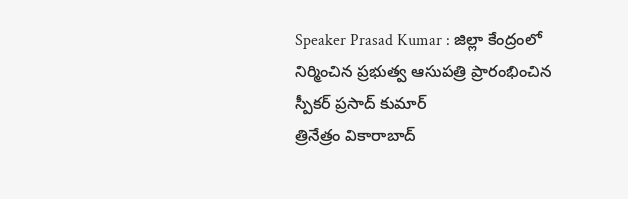Speaker Prasad Kumar : జిల్లా కేంద్రంలో నిర్మించిన ప్రభుత్వ ఆసుపత్రి ప్రారంభించిన స్పీకర్ ప్రసాద్ కుమార్
త్రినేత్రం వికారాబాద్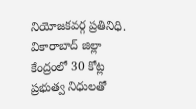నియోజకవర్గ ప్రతినిధి. వికారాబాద్ జిల్లా కేంద్రంలో 30 కోట్ల ప్రభుత్వ నిధులతో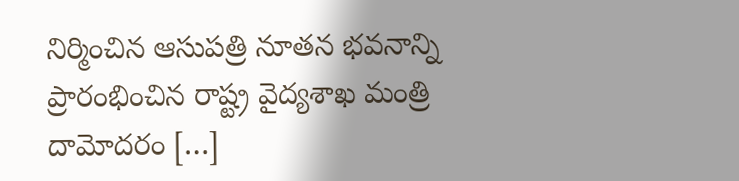నిర్మించిన ఆసుపత్రి నూతన భవనాన్ని ప్రారంభించిన రాష్ట్ర వైద్యశాఖ మంత్రి దామోదరం […]